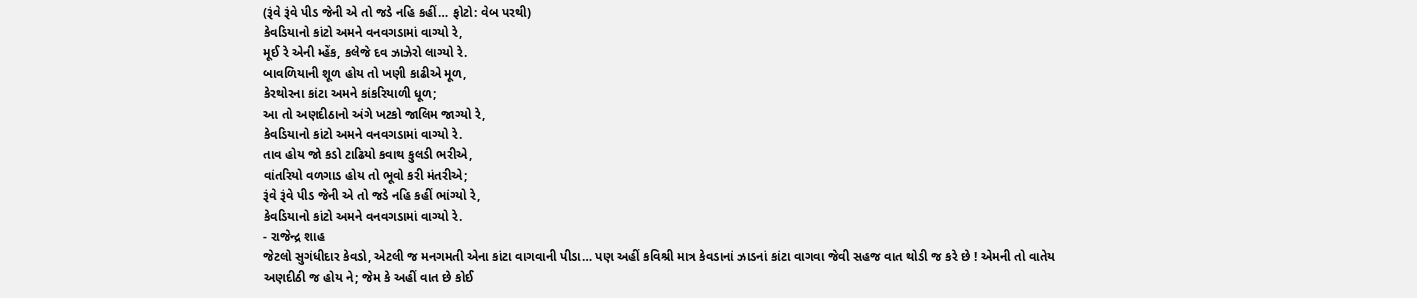(રૂંવે રૂંવે પીડ જેની એ તો જડે નહિ કહીં… ફોટો: વેબ પરથી)
કેવડિયાનો કાંટો અમને વનવગડામાં વાગ્યો રે,
મૂઈ રે એની મ્હેંક, કલેજે દવ ઝાઝેરો લાગ્યો રે.
બાવળિયાની શૂળ હોય તો ખણી કાઢીએ મૂળ,
કેરથોરના કાંટા અમને કાંકરિયાળી ધૂળ;
આ તો અણદીઠાનો અંગે ખટકો જાલિમ જાગ્યો રે,
કેવડિયાનો કાંટો અમને વનવગડામાં વાગ્યો રે.
તાવ હોય જો કડો ટાઢિયો કવાથ કુલડી ભરીએ,
વાંતરિયો વળગાડ હોય તો ભૂવો કરી મંતરીએ;
રૂંવે રૂંવે પીડ જેની એ તો જડે નહિ કહીં ભાંગ્યો રે,
કેવડિયાનો કાંટો અમને વનવગડામાં વાગ્યો રે.
- રાજેન્દ્ર શાહ
જેટલો સુગંધીદાર કેવડો, એટલી જ મનગમતી એના કાંટા વાગવાની પીડા… પણ અહીં કવિશ્રી માત્ર કેવડાનાં ઝાડનાં કાંટા વાગવા જેવી સહજ વાત થોડી જ કરે છે ! એમની તો વાતેય અણદીઠી જ હોય ને; જેમ કે અહીં વાત છે કોઈ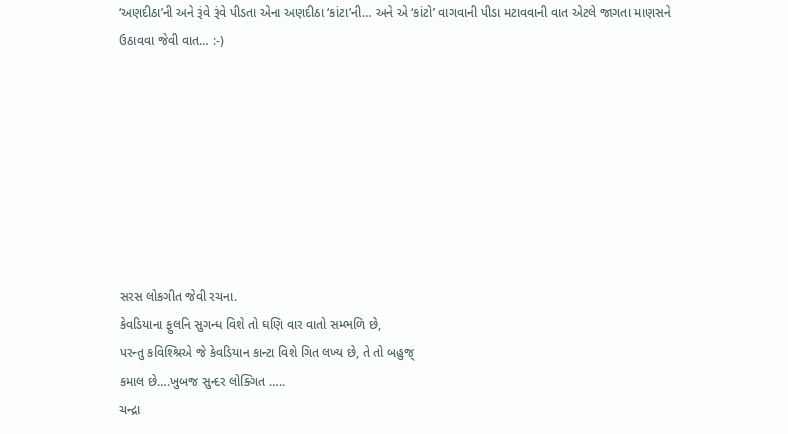‘અણદીઠા’ની અને રૂંવે રૂંવે પીડતા એના અણદીઠા ‘કાંટા’ની… અને એ ‘કાંટો’ વાગવાની પીડા મટાવવાની વાત એટલે જાગતા માણસને ઉઠાવવા જેવી વાત… :-)








સરસ લોકગીત જેવી રચના.
કેવડિયાના ફુલનિ સુગન્ધ વિશે તો ઘણિ વાર વાતો સમ્ભળિ છે,
પરન્તુ કવિશ્શ્રિએ જે કેવડિયાન કાન્ટા વિશે ગિત લખ્ય છે, તે તો બહુજ્
કમાલ છે….ખુબજ સુન્દર લોક્ગિત …..
ચન્દ્રા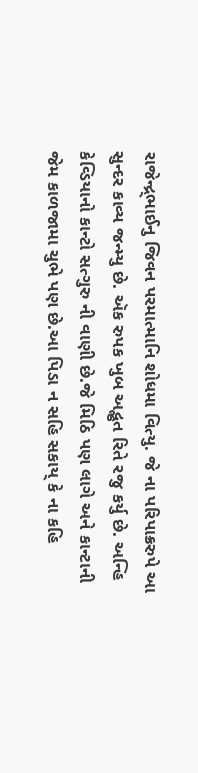રાજેન્દ્ર્ભાઈનુ જિવન પરમાત્માનિ શોધમા વિત્યુ. જે ના પરિપાક્રરુપે આ સુન્દર કાવ્ય જન્મ્યુ છે. ઍક રુપક ખુબ અદ્ભુત રિતે રજુ કર્યુ છે. અન્હિ કેવ્ડિયાનો કાન્ટો સત્ગુરુ ની વાણી છે.જે મિઠિ પણ લાગે અને કાન્ટાની જેમ કાળજામા ચુભે પણ છે.આ પિડા ન સહિ સકાય્ કે ના કહિ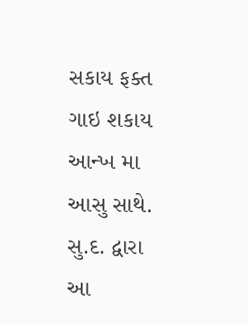સકાય ફક્ત ગાઇ શકાય આન્ખ મા આસુ સાથે.
સુ.દ. દ્વારા આ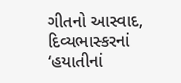ગીતનો આસ્વાદ, દિવ્યભાસ્કરનાં ‘હયાતીનાં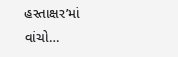હસ્તાક્ષર’માં વાંચો…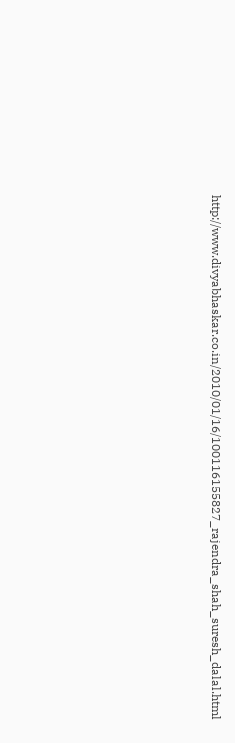http://www.divyabhaskar.co.in/2010/01/16/100116155827_rajendra_shah_suresh_dalal.html